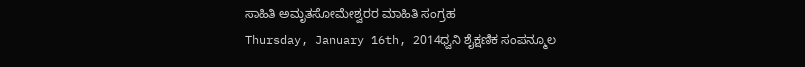ಸಾಹಿತಿ ಅಮೃತಸೋಮೇಶ್ವರರ ಮಾಹಿತಿ ಸಂಗ್ರಹ
Thursday, January 16th, 2014ಧ್ವನಿ ಶೈಕ್ಷಣಿಕ ಸಂಪನ್ಮೂಲ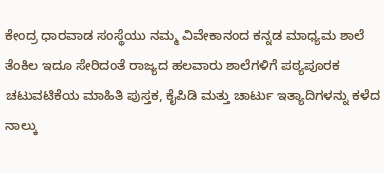ಕೇಂದ್ರ ಧಾರವಾಡ ಸಂಸ್ಥೆಯು ನಮ್ಮ ವಿವೇಕಾನಂದ ಕನ್ನಡ ಮಾಧ್ಯಮ ಶಾಲೆ ತೆಂಕಿಲ ಇದೂ ಸೇರಿದಂತೆ ರಾಜ್ಯದ ಹಲವಾರು ಶಾಲೆಗಳಿಗೆ ಪಠ್ಯಪೂರಕ ಚಟುವಟಿಕೆಯ ಮಾಹಿತಿ ಪುಸ್ತಕ, ಕೈಪಿಡಿ ಮತ್ತು ಚಾರ್ಟು ಇತ್ಯಾದಿಗಳನ್ನು ಕಳೆದ ನಾಲ್ಕು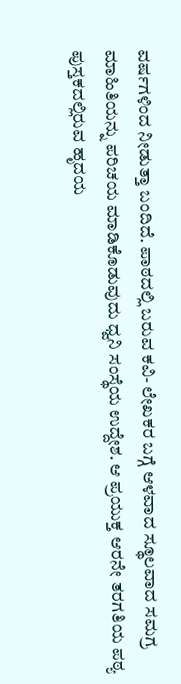ವರ್ಷಗಳಿಂದ ನೀಡುತ್ತಾ ಬಂದಿದೆ. ಪಾಠದಲ್ಲಿ ಬರುವ ಕವಿ- ಲೇಖಕರ ಬಗ್ಗೆ ಆಳವಾದ ಸ್ಥೂಲವಾದ ಸಮಗ್ರ ಮಾಹಿತಿಯನ್ನು ಪರಿಚಯ ಮಾಡಿಕೊಡುವುದು ಧ್ವನಿ ಸಂಸ್ಥೆಯ ಉದ್ದೇಶ. ಆ ಪ್ರಯುಕ್ತ ಆರನೇ ತರಗತಿಯ ಪಠ್ಯ ಪುಸ್ತಕದಲ್ಲಿರುವ ಹೃದಯ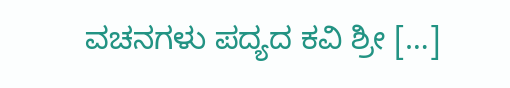ವಚನಗಳು ಪದ್ಯದ ಕವಿ ಶ್ರೀ […]